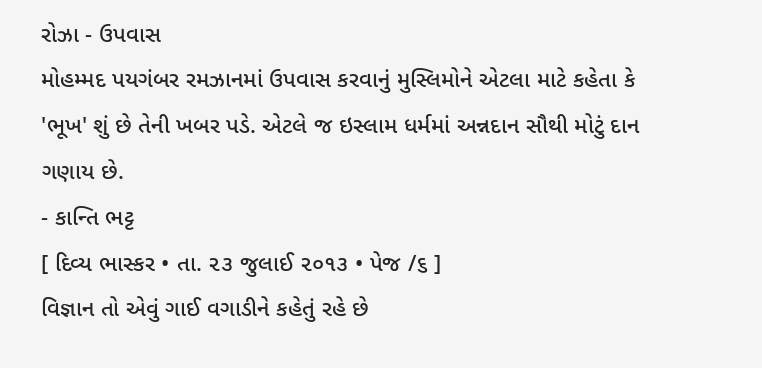રોઝા - ઉપવાસ
મોહમ્મદ પયગંબર રમઝાનમાં ઉપવાસ કરવાનું મુસ્લિમોને એટલા માટે કહેતા કે 'ભૂખ' શું છે તેની ખબર પડે. એટલે જ ઇસ્લામ ધર્મમાં અન્નદાન સૌથી મોટું દાન ગણાય છે.
- કાન્તિ ભટ્ટ
[ દિવ્ય ભાસ્કર • તા. ૨૩ જુલાઈ ૨૦૧૩ • પેજ /૬ ]
વિજ્ઞાન તો એવું ગાઈ વગાડીને કહેતું રહે છે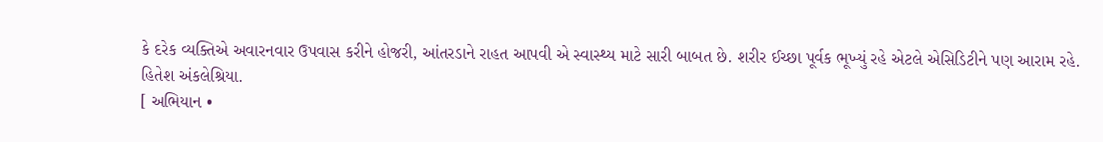કે દરેક વ્યક્તિએ અવારનવાર ઉપવાસ કરીને હોજરી, આંતરડાને રાહત આપવી એ સ્વાસ્થ્ય માટે સારી બાબત છે. શરીર ઈચ્છા પૂર્વક ભૂખ્યું રહે એટલે એસિડિટીને પણ આરામ રહે.
હિતેશ અંકલેશ્રિયા.
[ અભિયાન •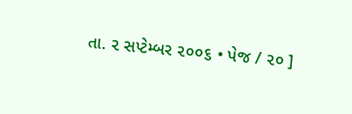તા. ૨ સપ્ટેમ્બર ૨૦૦૬ • પેજ / ૨૦ ]